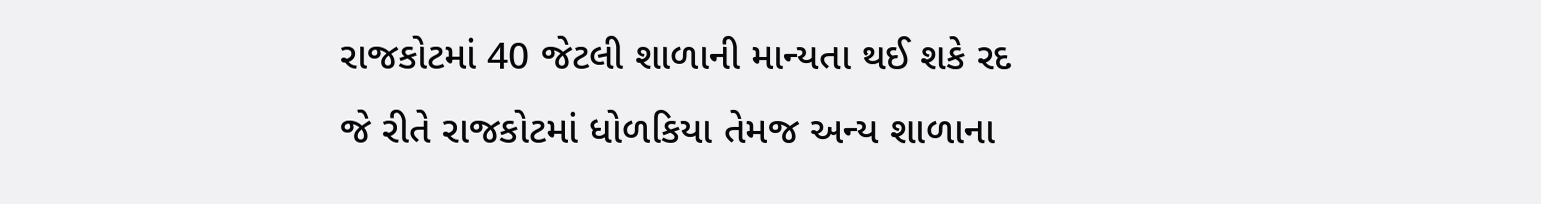રાજકોટમાં 40 જેટલી શાળાની માન્યતા થઈ શકે રદ
જે રીતે રાજકોટમાં ધોળકિયા તેમજ અન્ય શાળાના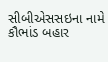સીબીએસસઇના નામે કૌભાંડ બહાર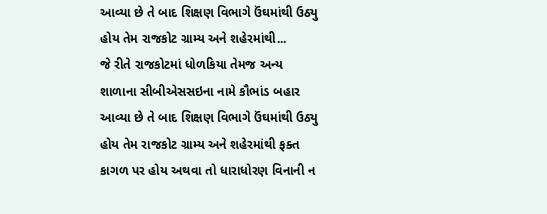આવ્યા છે તે બાદ શિક્ષણ વિભાગે ઉંઘમાંથી ઉઠ્યુ હોય તેમ રાજકોટ ગ્રામ્ય અને શહેરમાંથી...
જે રીતે રાજકોટમાં ધોળકિયા તેમજ અન્ય શાળાના સીબીએસસઇના નામે કૌભાંડ બહાર આવ્યા છે તે બાદ શિક્ષણ વિભાગે ઉંઘમાંથી ઉઠ્યુ હોય તેમ રાજકોટ ગ્રામ્ય અને શહેરમાંથી ફક્ત કાગળ પર હોય અથવા તો ધારાધોરણ વિનાની ન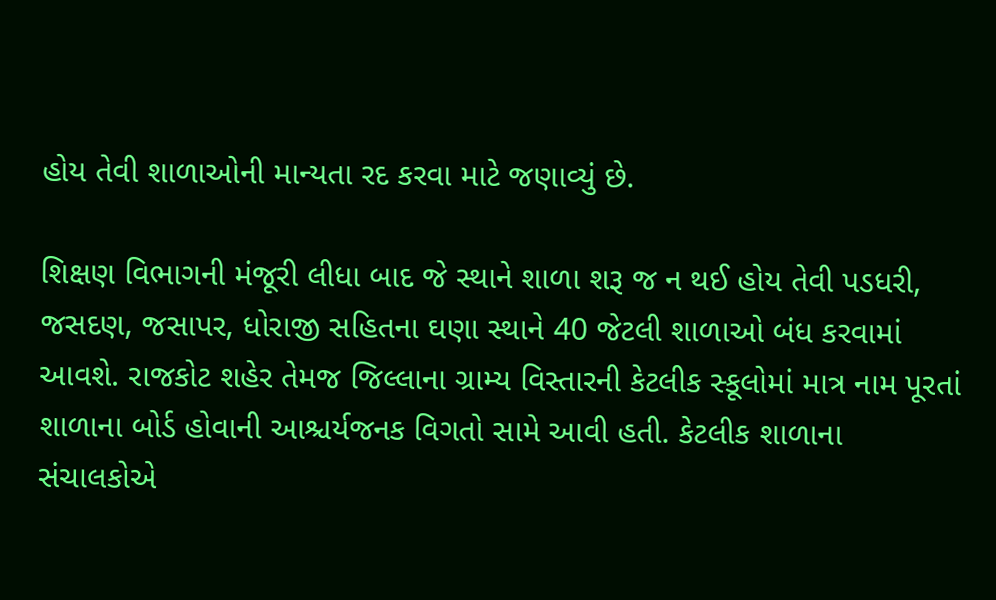હોય તેવી શાળાઓની માન્યતા રદ કરવા માટે જણાવ્યું છે.

શિક્ષણ વિભાગની મંજૂરી લીધા બાદ જે સ્થાને શાળા શરૂ જ ન થઈ હોય તેવી પડધરી, જસદણ, જસાપર, ધોરાજી સહિતના ઘણા સ્થાને 40 જેટલી શાળાઓ બંધ કરવામાં આવશે. રાજકોટ શહેર તેમજ જિલ્લાના ગ્રામ્ય વિસ્તારની કેટલીક સ્કૂલોમાં માત્ર નામ પૂરતાં શાળાના બોર્ડ હોવાની આશ્ચર્યજનક વિગતો સામે આવી હતી. કેટલીક શાળાના સંચાલકોએ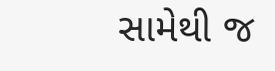સામેથી જ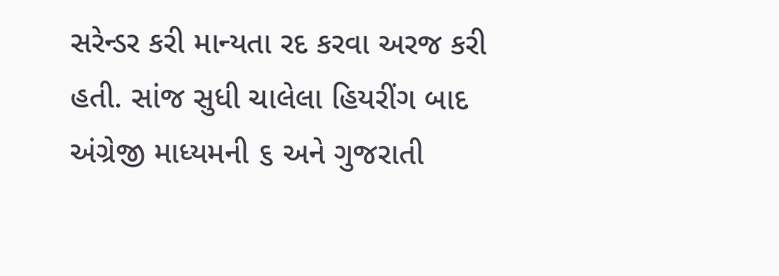સરેન્ડર કરી માન્યતા રદ કરવા અરજ કરી હતી. સાંજ સુધી ચાલેલા હિયરીંગ બાદ અંગ્રેજી માધ્યમની ૬ અને ગુજરાતી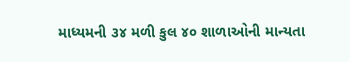માધ્યમની ૩૪ મળી કુલ ૪૦ શાળાઓની માન્યતા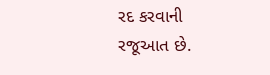રદ કરવાની રજૂઆત છે.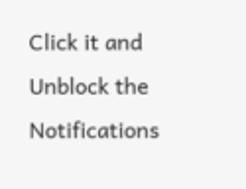Click it and Unblock the Notifications